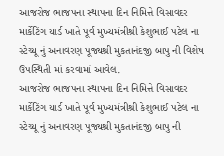આજરોજ ભાજપના સ્થાપના દિન નિમિત્તે વિસાવદર માર્કેટિંગ યાર્ડ ખાતે પૂર્વ મુખ્યમંત્રીશ્રી કેશુભાઈ પટેલ ના સ્ટેચ્યૂ નું અનાવરણ પૂજ્યશ્રી મુકતાનંદજી બાપુ ની વિશેષ ઉપસ્થિતી માં કરવામાં આવેલ.
આજરોજ ભાજપના સ્થાપના દિન નિમિત્તે વિસાવદર માર્કેટિંગ યાર્ડ ખાતે પૂર્વ મુખ્યમંત્રીશ્રી કેશુભાઈ પટેલ ના સ્ટેચ્યૂ નું અનાવરણ પૂજ્યશ્રી મુકતાનંદજી બાપુ ની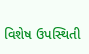વિશેષ ઉપસ્થિતી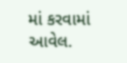માં કરવામાં આવેલ.